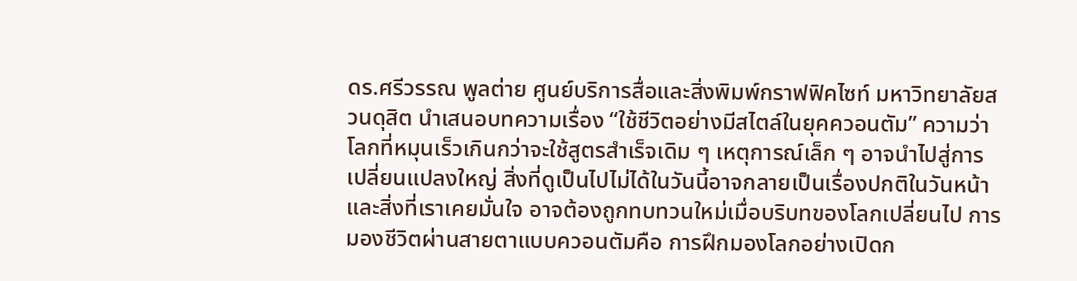ดร.ศรีวรรณ พูลต่าย ศูนย์บริการสื่อและสิ่งพิมพ์กราฟฟิคไซท์ มหาวิทยาลัยสวนดุสิต นำเสนอบทความเรื่อง “ใช้ชีวิตอย่างมีสไตล์ในยุคควอนตัม” ความว่า โลกที่หมุนเร็วเกินกว่าจะใช้สูตรสำเร็จเดิม ๆ เหตุการณ์เล็ก ๆ อาจนำไปสู่การเปลี่ยนแปลงใหญ่ สิ่งที่ดูเป็นไปไม่ได้ในวันนี้อาจกลายเป็นเรื่องปกติในวันหน้า และสิ่งที่เราเคยมั่นใจ อาจต้องถูกทบทวนใหม่เมื่อบริบทของโลกเปลี่ยนไป การมองชีวิตผ่านสายตาแบบควอนตัมคือ การฝึกมองโลกอย่างเปิดก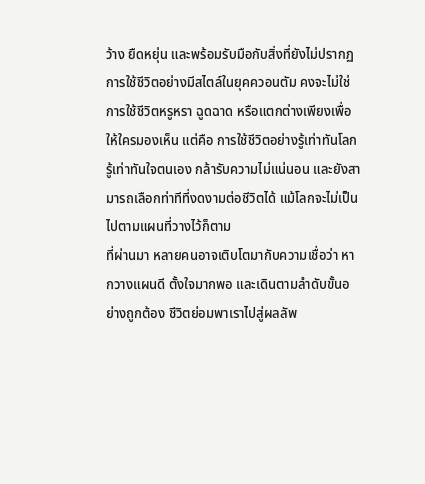ว้าง ยืดหยุ่น และพร้อมรับมือกับสิ่งที่ยังไม่ปรากฏ
การใช้ชีวิตอย่างมีสไตล์ในยุคควอนตัม คงจะไม่ใช่การใช้ชีวิตหรูหรา ฉูดฉาด หรือแตกต่างเพียงเพื่อให้ใครมองเห็น แต่คือ การใช้ชีวิตอย่างรู้เท่าทันโลก รู้เท่าทันใจตนเอง กล้ารับความไม่แน่นอน และยังสามารถเลือกท่าทีที่งดงามต่อชีวิตได้ แม้โลกจะไม่เป็นไปตามแผนที่วางไว้ก็ตาม
ที่ผ่านมา หลายคนอาจเติบโตมากับความเชื่อว่า หากวางแผนดี ตั้งใจมากพอ และเดินตามลำดับขั้นอย่างถูกต้อง ชีวิตย่อมพาเราไปสู่ผลลัพ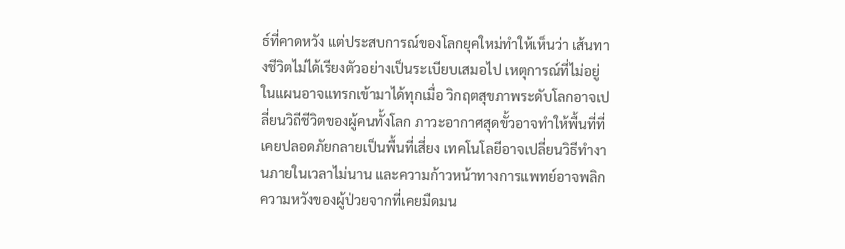ธ์ที่คาดหวัง แต่ประสบการณ์ของโลกยุคใหม่ทำให้เห็นว่า เส้นทางชีวิตไม่ได้เรียงตัวอย่างเป็นระเบียบเสมอไป เหตุการณ์ที่ไม่อยู่ในแผนอาจแทรกเข้ามาได้ทุกเมื่อ วิกฤตสุขภาพระดับโลกอาจเปลี่ยนวิถีชีวิตของผู้คนทั้งโลก ภาวะอากาศสุดขั้วอาจทำให้พื้นที่ที่เคยปลอดภัยกลายเป็นพื้นที่เสี่ยง เทคโนโลยีอาจเปลี่ยนวิธีทำงานภายในเวลาไม่นาน และความก้าวหน้าทางการแพทย์อาจพลิกความหวังของผู้ป่วยจากที่เคยมืดมน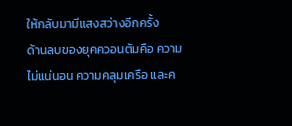ให้กลับมามีแสงสว่างอีกครั้ง
ด้านลบของยุคควอนตัมคือ ความไม่แน่นอน ความคลุมเครือ และค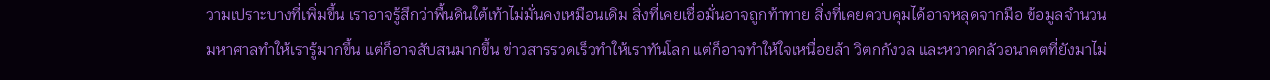วามเปราะบางที่เพิ่มขึ้น เราอาจรู้สึกว่าพื้นดินใต้เท้าไม่มั่นคงเหมือนเดิม สิ่งที่เคยเชื่อมั่นอาจถูกท้าทาย สิ่งที่เคยควบคุมได้อาจหลุดจากมือ ข้อมูลจำนวนมหาศาลทำให้เรารู้มากขึ้น แต่ก็อาจสับสนมากขึ้น ข่าวสารรวดเร็วทำให้เราทันโลก แต่ก็อาจทำให้ใจเหนื่อยล้า วิตกกังวล และหวาดกลัวอนาคตที่ยังมาไม่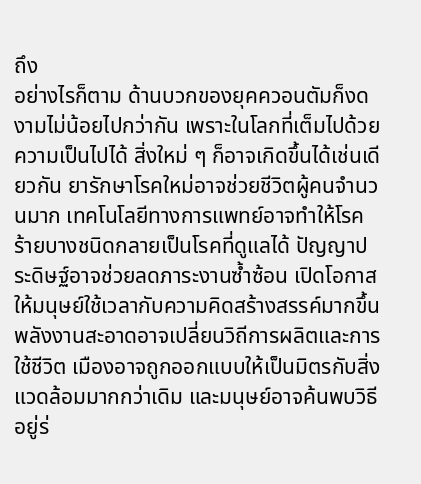ถึง
อย่างไรก็ตาม ด้านบวกของยุคควอนตัมก็งดงามไม่น้อยไปกว่ากัน เพราะในโลกที่เต็มไปด้วยความเป็นไปได้ สิ่งใหม่ ๆ ก็อาจเกิดขึ้นได้เช่นเดียวกัน ยารักษาโรคใหม่อาจช่วยชีวิตผู้คนจำนวนมาก เทคโนโลยีทางการแพทย์อาจทำให้โรคร้ายบางชนิดกลายเป็นโรคที่ดูแลได้ ปัญญาประดิษฐ์อาจช่วยลดภาระงานซ้ำซ้อน เปิดโอกาสให้มนุษย์ใช้เวลากับความคิดสร้างสรรค์มากขึ้น พลังงานสะอาดอาจเปลี่ยนวิถีการผลิตและการใช้ชีวิต เมืองอาจถูกออกแบบให้เป็นมิตรกับสิ่งแวดล้อมมากกว่าเดิม และมนุษย์อาจค้นพบวิธีอยู่ร่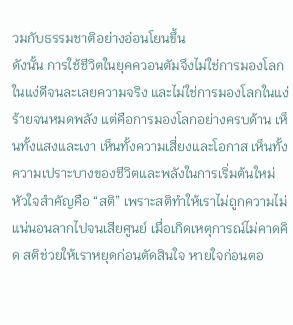วมกับธรรมชาติอย่างอ่อนโยนขึ้น
ดังนั้น การใช้ชีวิตในยุคควอนตัมจึงไม่ใช่การมองโลกในแง่ดีจนละเลยความจริง และไม่ใช่การมองโลกในแง่ร้ายจนหมดพลัง แต่คือการมองโลกอย่างครบด้าน เห็นทั้งแสงและเงา เห็นทั้งความเสี่ยงและโอกาส เห็นทั้งความเปราะบางของชีวิตและพลังในการเริ่มต้นใหม่
หัวใจสำคัญคือ “สติ” เพราะสติทำให้เราไม่ถูกความไม่แน่นอนลากไปจนเสียศูนย์ เมื่อเกิดเหตุการณ์ไม่คาดคิด สติช่วยให้เราหยุดก่อนตัดสินใจ หายใจก่อนตอ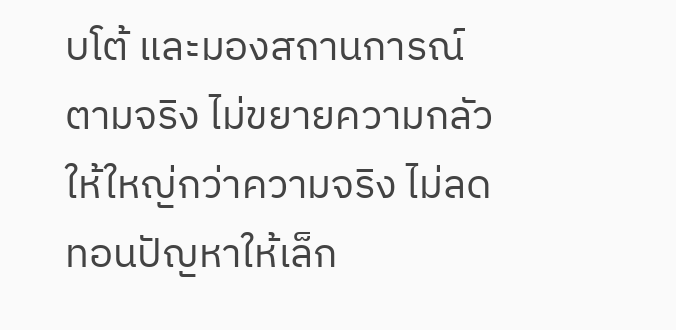บโต้ และมองสถานการณ์ตามจริง ไม่ขยายความกลัวให้ใหญ่กว่าความจริง ไม่ลดทอนปัญหาให้เล็ก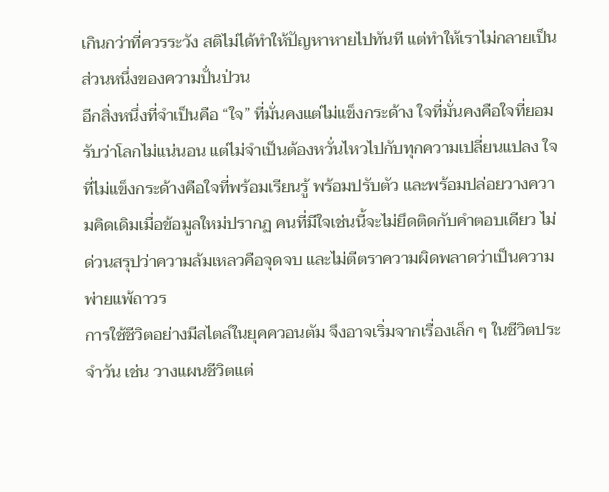เกินกว่าที่ควรระวัง สติไม่ได้ทำให้ปัญหาหายไปทันที แต่ทำให้เราไม่กลายเป็นส่วนหนึ่งของความปั่นป่วน
อีกสิ่งหนึ่งที่จำเป็นคือ “ใจ” ที่มั่นคงแต่ไม่แข็งกระด้าง ใจที่มั่นคงคือใจที่ยอมรับว่าโลกไม่แน่นอน แต่ไม่จำเป็นต้องหวั่นไหวไปกับทุกความเปลี่ยนแปลง ใจที่ไม่แข็งกระด้างคือใจที่พร้อมเรียนรู้ พร้อมปรับตัว และพร้อมปล่อยวางความคิดเดิมเมื่อข้อมูลใหม่ปรากฏ คนที่มีใจเช่นนี้จะไม่ยึดติดกับคำตอบเดียว ไม่ด่วนสรุปว่าความล้มเหลวคือจุดจบ และไม่ตีตราความผิดพลาดว่าเป็นความพ่ายแพ้ถาวร
การใช้ชีวิตอย่างมีสไตล์ในยุคควอนตัม จึงอาจเริ่มจากเรื่องเล็ก ๆ ในชีวิตประจำวัน เช่น วางแผนชีวิตแต่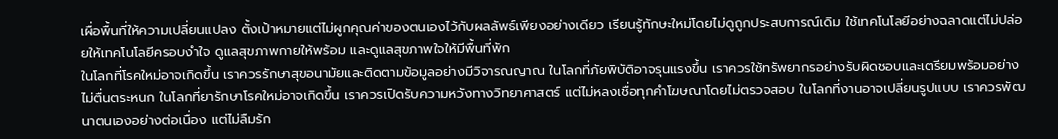เผื่อพื้นที่ให้ความเปลี่ยนแปลง ตั้งเป้าหมายแต่ไม่ผูกคุณค่าของตนเองไว้กับผลลัพธ์เพียงอย่างเดียว เรียนรู้ทักษะใหม่โดยไม่ดูถูกประสบการณ์เดิม ใช้เทคโนโลยีอย่างฉลาดแต่ไม่ปล่อยให้เทคโนโลยีครอบงำใจ ดูแลสุขภาพกายให้พร้อม และดูแลสุขภาพใจให้มีพื้นที่พัก
ในโลกที่โรคใหม่อาจเกิดขึ้น เราควรรักษาสุขอนามัยและติดตามข้อมูลอย่างมีวิจารณญาณ ในโลกที่ภัยพิบัติอาจรุนแรงขึ้น เราควรใช้ทรัพยากรอย่างรับผิดชอบและเตรียมพร้อมอย่างไม่ตื่นตระหนก ในโลกที่ยารักษาโรคใหม่อาจเกิดขึ้น เราควรเปิดรับความหวังทางวิทยาศาสตร์ แต่ไม่หลงเชื่อทุกคำโฆษณาโดยไม่ตรวจสอบ ในโลกที่งานอาจเปลี่ยนรูปแบบ เราควรพัฒนาตนเองอย่างต่อเนื่อง แต่ไม่ลืมรัก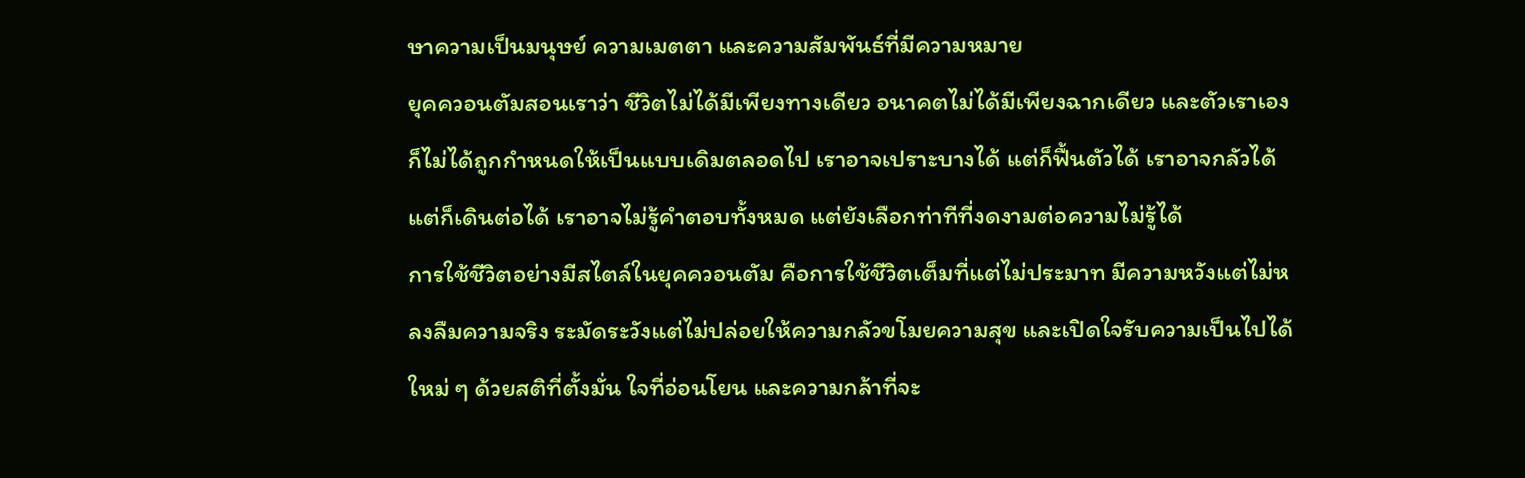ษาความเป็นมนุษย์ ความเมตตา และความสัมพันธ์ที่มีความหมาย
ยุคควอนตัมสอนเราว่า ชีวิตไม่ได้มีเพียงทางเดียว อนาคตไม่ได้มีเพียงฉากเดียว และตัวเราเองก็ไม่ได้ถูกกำหนดให้เป็นแบบเดิมตลอดไป เราอาจเปราะบางได้ แต่ก็ฟื้นตัวได้ เราอาจกลัวได้ แต่ก็เดินต่อได้ เราอาจไม่รู้คำตอบทั้งหมด แต่ยังเลือกท่าทีที่งดงามต่อความไม่รู้ได้
การใช้ชีวิตอย่างมีสไตล์ในยุคควอนตัม คือการใช้ชีวิตเต็มที่แต่ไม่ประมาท มีความหวังแต่ไม่หลงลืมความจริง ระมัดระวังแต่ไม่ปล่อยให้ความกลัวขโมยความสุข และเปิดใจรับความเป็นไปได้ใหม่ ๆ ด้วยสติที่ตั้งมั่น ใจที่อ่อนโยน และความกล้าที่จะ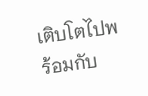เติบโตไปพร้อมกับ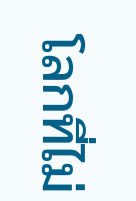โลกที่ไม่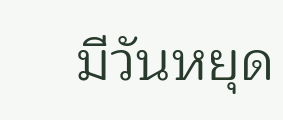มีวันหยุด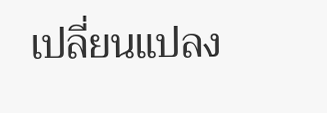เปลี่ยนแปลง